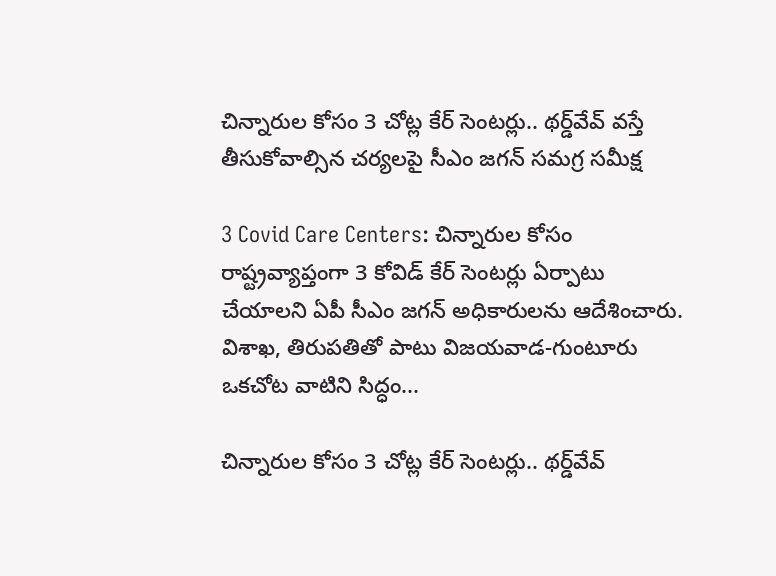చిన్నారుల కోసం 3 చోట్ల కేర్‌ సెంటర్లు.. థర్డ్‌వేవ్‌ వస్తే తీసుకోవాల్సిన చర్యలపై సీఎం జగన్ సమగ్ర సమీక్ష

3 Covid Care Centers: చిన్నారుల కోసం రాష్ట్రవ్యాప్తంగా 3 కోవిడ్ కేర్‌ సెంటర్లు ఏర్పాటు చేయాలని ఏపీ సీఎం జగన్‌ అధికారులను ఆదేశించారు. విశాఖ, తిరుపతితో పాటు విజయవాడ-గుంటూరు ఒకచోట వాటిని సిద్ధం...

చిన్నారుల కోసం 3 చోట్ల కేర్‌ సెంటర్లు.. థర్డ్‌వేవ్‌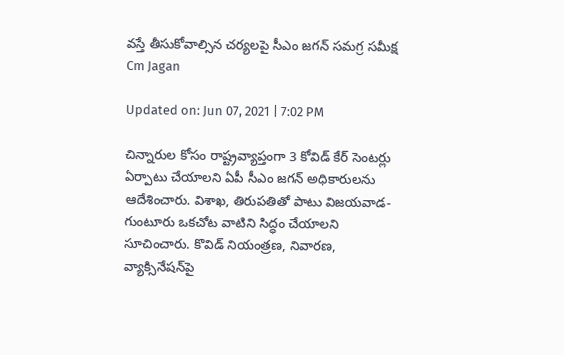వస్తే తీసుకోవాల్సిన చర్యలపై సీఎం జగన్ సమగ్ర సమీక్ష
Cm Jagan

Updated on: Jun 07, 2021 | 7:02 PM

చిన్నారుల కోసం రాష్ట్రవ్యాప్తంగా 3 కోవిడ్ కేర్‌ సెంటర్లు ఏర్పాటు చేయాలని ఏపీ సీఎం జగన్‌ అధికారులను ఆదేశించారు. విశాఖ, తిరుపతితో పాటు విజయవాడ-గుంటూరు ఒకచోట వాటిని సిద్ధం చేయాలని సూచించారు. కొవిడ్‌ నియంత్రణ, నివారణ, వ్యాక్సినేషన్‌పై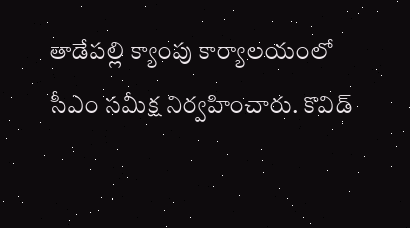తాడేపల్లి క్యాంపు కార్యాలయంలో సీఎం సమీక్ష నిర్వహించారు. కొవిడ్‌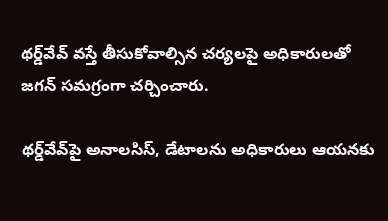థర్డ్‌వేవ్‌ వస్తే తీసుకోవాల్సిన చర్యలపై అధికారులతో జగన్‌ సమగ్రంగా చర్చించారు.

థర్డ్‌వేవ్‌పై అనాలసిస్‌, డేటాలను అధికారులు ఆయనకు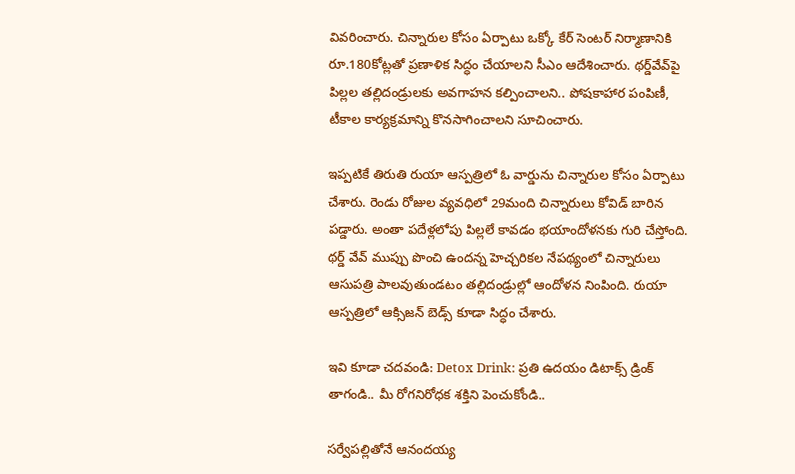వివరించారు. చిన్నారుల కోసం ఏర్పాటు ఒక్కో కేర్‌ సెంటర్ నిర్మాణానికి రూ.180కోట్లతో ప్రణాళిక సిద్ధం చేయాలని సీఎం ఆదేశించారు. థర్డ్‌వేవ్‌పై పిల్లల తల్లిదండ్రులకు అవగాహన కల్పించాలని.. పోషకాహార పంపిణీ, టీకాల కార్యక్రమాన్ని కొనసాగించాలని సూచించారు.

ఇప్పటికే తిరుతి రుయా ఆస్పత్రిలో ఓ వార్డును చిన్నారుల కోసం ఏర్పాటు చేశారు. రెండు రోజుల వ్యవధిలో 29మంది చిన్నారులు కోవిడ్ బారిన పడ్డారు. అంతా పదేళ్లలోపు పిల్లలే కావడం భయాందోళనకు గురి చేస్తోంది. థర్డ్ వేవ్ ముప్పు పొంచి ఉందన్న హెచ్చరికల నేపథ్యంలో చిన్నారులు ఆసుపత్రి పాలవుతుండటం తల్లిదండ్రుల్లో ఆందోళన నింపింది. రుయా ఆస్పత్రిలో ఆక్సిజన్ బెడ్స్‌ కూడా సిద్ధం చేశారు.

ఇవి కూడా చదవండి: Detox Drink: ప్రతి ఉదయం డిటాక్స్ డ్రింక్ తాగండి.. మీ రోగనిరోధక శక్తిని పెంచుకోండి..

సర్వేపల్లితోనే ఆనందయ్య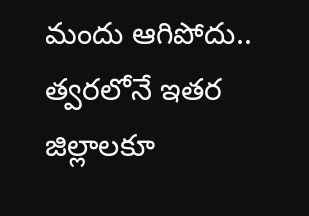మందు ఆగిపోదు.. త్వరలోనే ఇతర జిల్లాలకూ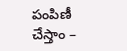పంపిణీ చేస్తాం –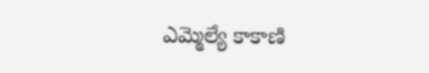ఎమ్మెల్యే కాకాణి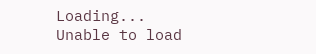Loading...
Unable to load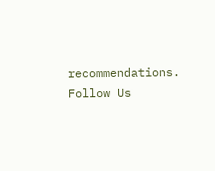recommendations.
Follow Us